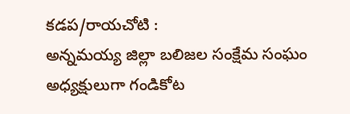కడప/రాయచోటి :
అన్నమయ్య జిల్లా బలిజల సంక్షేమ సంఘం అధ్యక్షులుగా గండికోట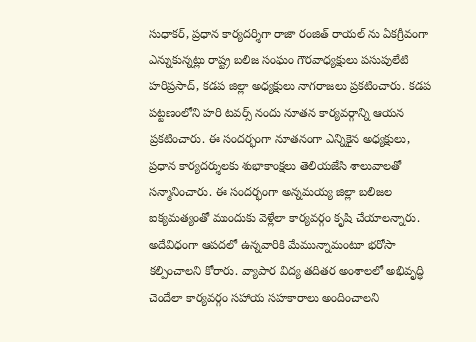సుధాకర్, ప్రధాన కార్యదర్శిగా రాజా రంజిత్ రాయల్ ను ఏకగ్రీవంగా ఎన్నుకున్నట్లు రాష్ట్ర బలిజ సంఘం గౌరవాధ్యక్షులు పసుపులేటి హరిప్రసాద్, కడప జిల్లా అధ్యక్షులు నాగరాజలు ప్రకటించారు. కడప పట్టణంలోని హరి టవర్స్ నందు నూతన కార్యవర్గాన్ని ఆయన ప్రకటించారు. ఈ సందర్భంగా నూతనంగా ఎన్నికైన అధ్యక్షులు, ప్రధాన కార్యదర్శులకు శుభాకాంక్షలు తెలియజేసి శాలువాలతో సన్మానించారు. ఈ సందర్భంగా అన్నమయ్య జిల్లా బలిజల ఐక్యమత్యంతో ముందుకు వెళ్లేలా కార్యవర్గం కృషి చేయాలన్నారు. అదేవిధంగా ఆపదలో ఉన్నవారికి మేమున్నామంటూ భరోసా కల్పించాలని కోరారు. వ్యాపార విద్య తదితర అంశాలలో అభివృద్ధి చెందేలా కార్యవర్గం సహాయ సహకారాలు అందించాలని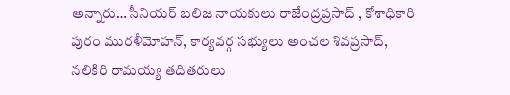అన్నారు… సీనియర్ బలిజ నాయకులు రాజేంద్రప్రసాద్ , కోశాధికారి పురం మురళీమోహన్, కార్యవర్గ సభ్యులు అంచల శివప్రసాద్, నలికిరి రామయ్య తదితరులు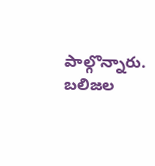పాల్గొన్నారు.
బలిజల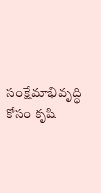సంక్షేమాభివృద్ధి కోసం కృషి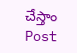చేస్తాం
Post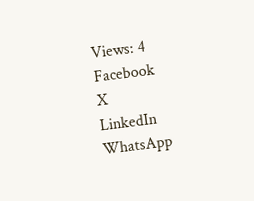Views: 4
Facebook
X
LinkedIn
WhatsApp